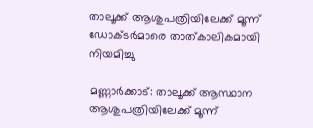താലൂക്ക് ആശുപത്രിയിലേക്ക് മൂന്ന് ഡോക്ടര്‍മാരെ താത്കാലികമായി നിയമിച്ചു

മണ്ണാര്‍ക്കാട്: താലൂക്ക് ആസ്ഥാന ആശുപത്രിയിലേക്ക് മൂന്ന്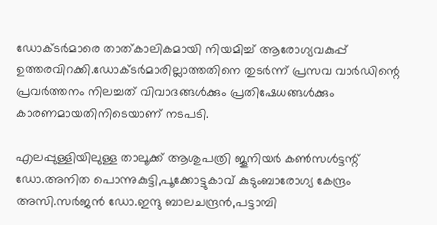ഡോക്ടര്‍മാരെ താത്കാലികമായി നിയമിച്ച് ആരോഗ്യവകുപ്പ് ഉത്തരവിറക്കി.ഡോക്ടര്‍മാരില്ലാത്തതിനെ തുടര്‍ന്ന് പ്രസവ വാര്‍ഡിന്റെ പ്രവര്‍ത്തനം നിലച്ചത് വിവാദങ്ങള്‍ക്കും പ്രതിഷേധങ്ങള്‍ക്കും കാരണമായതിനിടെയാണ് നടപടി.

എലപ്പുള്ളിയിലുള്ള താലൂക്ക് ആശുപത്രി ജൂനിയര്‍ കണ്‍സള്‍ട്ടന്റ് ഡോ.അനിത പൊന്നുകുട്ടി,പൂക്കോട്ടുകാവ് കുടുംബാരോഗ്യ കേന്ദ്രം അസി.സര്‍ജന്‍ ഡോ.ഇന്ദു ബാലചന്ദ്രന്‍,പട്ടാമ്പി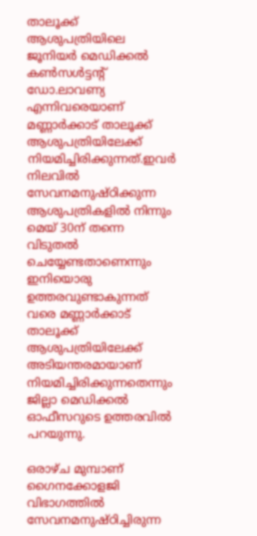താലൂക്ക് ആശുപത്രിയിലെ ജൂനിയര്‍ മെഡിക്കല്‍ കണ്‍സള്‍ട്ടന്റ് ഡോ.ലാവണ്യ എന്നിവരെയാണ് മണ്ണാര്‍ക്കാട് താലൂക്ക് ആശുപത്രിയിലേക്ക് നിയമിച്ചിരിക്കുന്നത്.ഇവര്‍ നിലവില്‍ സേവനമനുഷ്ഠിക്കുന്ന ആശുപത്രികളില്‍ നിന്നും മെയ് 30ന് തന്നെ വിടുതല്‍ ചെയ്യേണ്ടതാണെന്നും ഇനിയൊരു ഉത്തരവുണ്ടാകുന്നത് വരെ മണ്ണാര്‍ക്കാട് താലൂക്ക് ആശുപത്രിയിലേക്ക് അടിയന്തരമായാണ് നിയമിച്ചിരിക്കുന്നതെന്നും ജില്ലാ മെഡിക്കല്‍ ഓഫീസറുടെ ഉത്തരവില്‍ പറയുന്നു.

ഒരാഴ്ച മുമ്പാണ് ഗൈനക്കോളജി വിഭാഗത്തില്‍ സേവനമനുഷ്ഠിച്ചിരുന്ന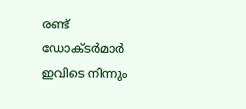രണ്ട് ഡോക്ടര്‍മാര്‍ ഇവിടെ നിന്നും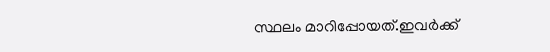സ്ഥലം മാറിപ്പോയത്.ഇവര്‍ക്ക്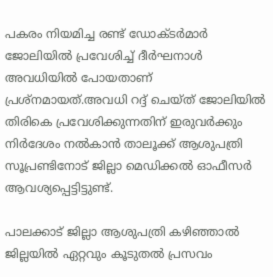പകരം നിയമിച്ച രണ്ട് ഡോക്ടര്‍മാര്‍ ജോലിയില്‍ പ്രവേശിച്ച് ദീര്‍ഘനാള്‍ അവധിയില്‍ പോയതാണ് പ്രശ്‌നമായത്.അവധി റദ്ദ് ചെയ്ത് ജോലിയില്‍ തിരികെ പ്രവേശിക്കുന്നതിന് ഇരുവര്‍ക്കും നിര്‍ദേശം നല്‍കാന്‍ താലൂക്ക് ആശുപത്രി സൂപ്രണ്ടിനോട് ജില്ലാ മെഡിക്കല്‍ ഓഫീസര്‍ ആവശ്യപ്പെട്ടിട്ടുണ്ട്.

പാലക്കാട് ജില്ലാ ആശുപത്രി കഴിഞ്ഞാല്‍ ജില്ലയില്‍ ഏറ്റവും കൂടുതല്‍ പ്രസവം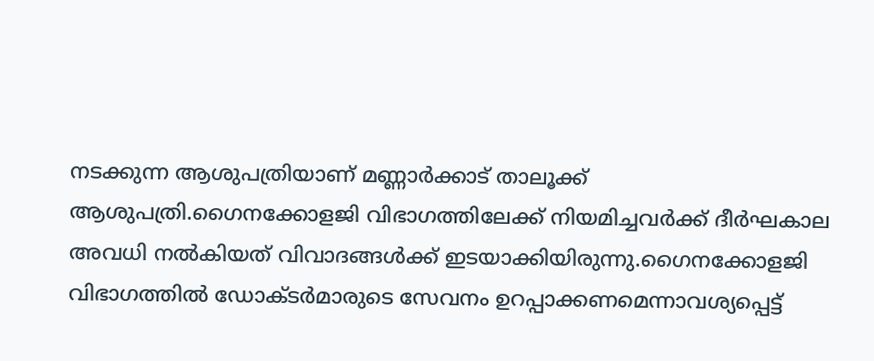നടക്കുന്ന ആശുപത്രിയാണ് മണ്ണാര്‍ക്കാട് താലൂക്ക് ആശുപത്രി.ഗൈനക്കോളജി വിഭാഗത്തിലേക്ക് നിയമിച്ചവര്‍ക്ക് ദീര്‍ഘകാല അവധി നല്‍കിയത് വിവാദങ്ങള്‍ക്ക് ഇടയാക്കിയിരുന്നു.ഗൈനക്കോളജി വിഭാഗത്തില്‍ ഡോക്ടര്‍മാരുടെ സേവനം ഉറപ്പാക്കണമെന്നാവശ്യപ്പെട്ട്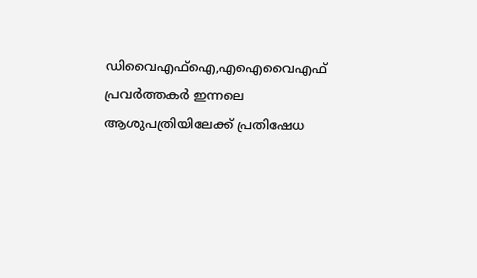ഡിവൈഎഫ്‌ഐ,എഐവൈഎഫ് പ്രവര്‍ത്തകര്‍ ഇന്നലെ ആശുപത്രിയിലേക്ക് പ്രതിഷേധ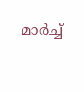മാര്‍ച്ച്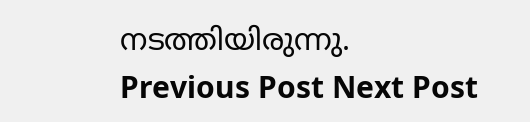നടത്തിയിരുന്നു.
Previous Post Next Post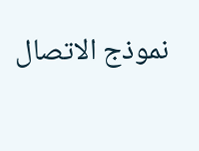نموذج الاتصال